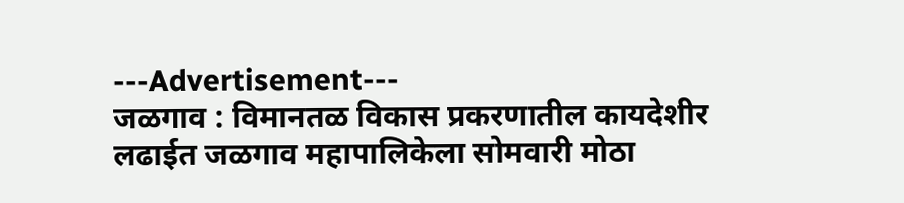---Advertisement---
जळगाव : विमानतळ विकास प्रकरणातील कायदेशीर लढाईत जळगाव महापालिकेला सोमवारी मोठा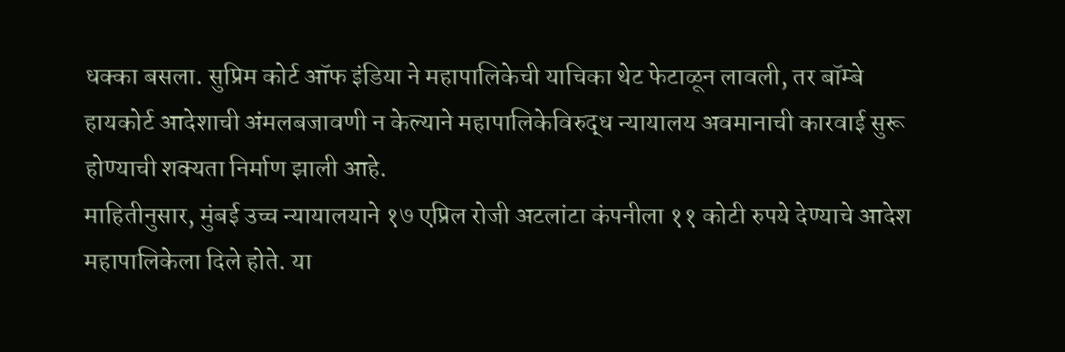धक्का बसला. सुप्रिम कोर्ट ऑफ इंडिया ने महापालिकेची याचिका थेट फेटाळून लावली, तर बॉम्बे हायकोर्ट आदेशाची अंमलबजावणी न केल्याने महापालिकेविरुद्ध न्यायालय अवमानाची कारवाई सुरू होण्याची शक्यता निर्माण झाली आहे.
माहितीनुसार, मुंबई उच्च न्यायालयाने १७ एप्रिल रोजी अटलांटा कंपनीला ११ कोटी रुपये देण्याचे आदेश महापालिकेला दिले होते. या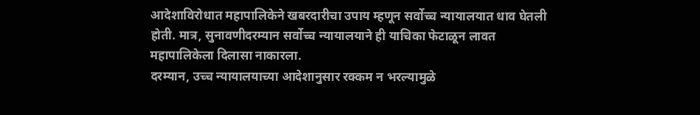आदेशाविरोधात महापालिकेने खबरदारीचा उपाय म्हणून सर्वोच्च न्यायालयात धाव घेतली होती. मात्र, सुनावणीदरम्यान सर्वोच्च न्यायालयाने ही याचिका फेटाळून लावत महापालिकेला दिलासा नाकारला.
दरम्यान, उच्च न्यायालयाच्या आदेशानुसार रक्कम न भरल्यामुळे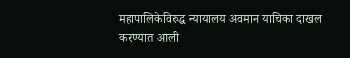महापालिकेविरुद्ध न्यायालय अवमान याचिका दाखल करण्यात आली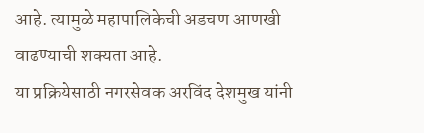आहे. त्यामुळे महापालिकेची अडचण आणखी वाढण्याची शक्यता आहे.
या प्रक्रियेसाठी नगरसेवक अरविंद देशमुख यांनी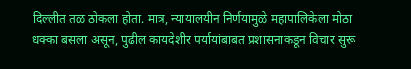दिल्लीत तळ ठोकला होता. मात्र, न्यायालयीन निर्णयामुळे महापालिकेला मोठा धक्का बसला असून, पुढील कायदेशीर पर्यायांबाबत प्रशासनाकडून विचार सुरू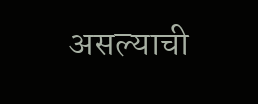असल्याची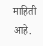माहिती आहे.